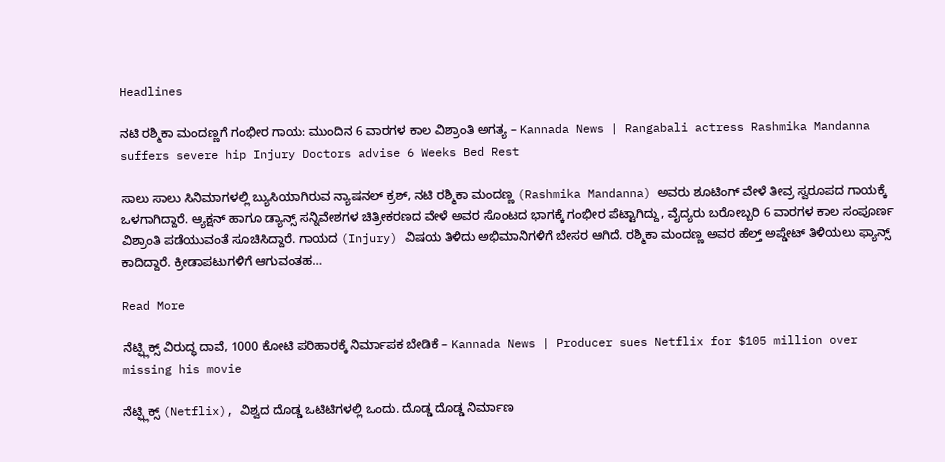Headlines

ನಟಿ ರಶ್ಮಿಕಾ ಮಂದಣ್ಣಗೆ ಗಂಭೀರ ಗಾಯ: ಮುಂದಿನ 6 ವಾರಗಳ ಕಾಲ ವಿಶ್ರಾಂತಿ ಅಗತ್ಯ – Kannada News | Rangabali actress Rashmika Mandanna suffers severe hip Injury Doctors advise 6 Weeks Bed Rest

ಸಾಲು ಸಾಲು ಸಿನಿಮಾಗಳಲ್ಲಿ ಬ್ಯುಸಿಯಾಗಿರುವ ನ್ಯಾಷನಲ್ ಕ್ರಶ್, ನಟಿ ರಶ್ಮಿಕಾ ಮಂದಣ್ಣ (Rashmika Mandanna) ಅವರು ಶೂಟಿಂಗ್ ವೇಳೆ ತೀವ್ರ ಸ್ವರೂಪದ ಗಾಯಕ್ಕೆ ಒಳಗಾಗಿದ್ದಾರೆ. ಆ್ಯಕ್ಷನ್ ಹಾಗೂ ಡ್ಯಾನ್ಸ್ ಸನ್ನಿವೇಶಗಳ ಚಿತ್ರೀಕರಣದ ವೇಳೆ ಅವರ ಸೊಂಟದ ಭಾಗಕ್ಕೆ ಗಂಭೀರ ಪೆಟ್ಟಾಗಿದ್ದು, ವೈದ್ಯರು ಬರೋಬ್ಬರಿ 6 ವಾರಗಳ ಕಾಲ ಸಂಪೂರ್ಣ ವಿಶ್ರಾಂತಿ ಪಡೆಯುವಂತೆ ಸೂಚಿಸಿದ್ದಾರೆ. ಗಾಯದ (Injury) ವಿಷಯ ತಿಳಿದು ಅಭಿಮಾನಿಗಳಿಗೆ ಬೇಸರ ಆಗಿದೆ. ರಶ್ಮಿಕಾ ಮಂದಣ್ಣ ಅವರ ಹೆಲ್ತ್ ಅಪ್ಡೇಟ್ ತಿಳಿಯಲು ಫ್ಯಾನ್ಸ್ ಕಾದಿದ್ದಾರೆ. ಕ್ರೀಡಾಪಟುಗಳಿಗೆ ಆಗುವಂತಹ…

Read More

ನೆಟ್ಫ್ಲಿಕ್ಸ್ ವಿರುದ್ಧ ದಾವೆ, 1000 ಕೋಟಿ ಪರಿಹಾರಕ್ಕೆ ನಿರ್ಮಾಪಕ ಬೇಡಿಕೆ – Kannada News | Producer sues Netflix for $105 million over missing his movie

ನೆಟ್ಫ್ಲಿಕ್ಸ್ (Netflix), ವಿಶ್ವದ ದೊಡ್ಡ ಒಟಿಟಿಗಳಲ್ಲಿ ಒಂದು. ದೊಡ್ಡ ದೊಡ್ಡ ನಿರ್ಮಾಣ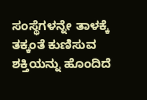ಸಂಸ್ಥೆಗಳನ್ನೇ ತಾಳಕ್ಕೆ ತಕ್ಕಂತೆ ಕುಣಿಸುವ ಶಕ್ತಿಯನ್ನು ಹೊಂದಿದೆ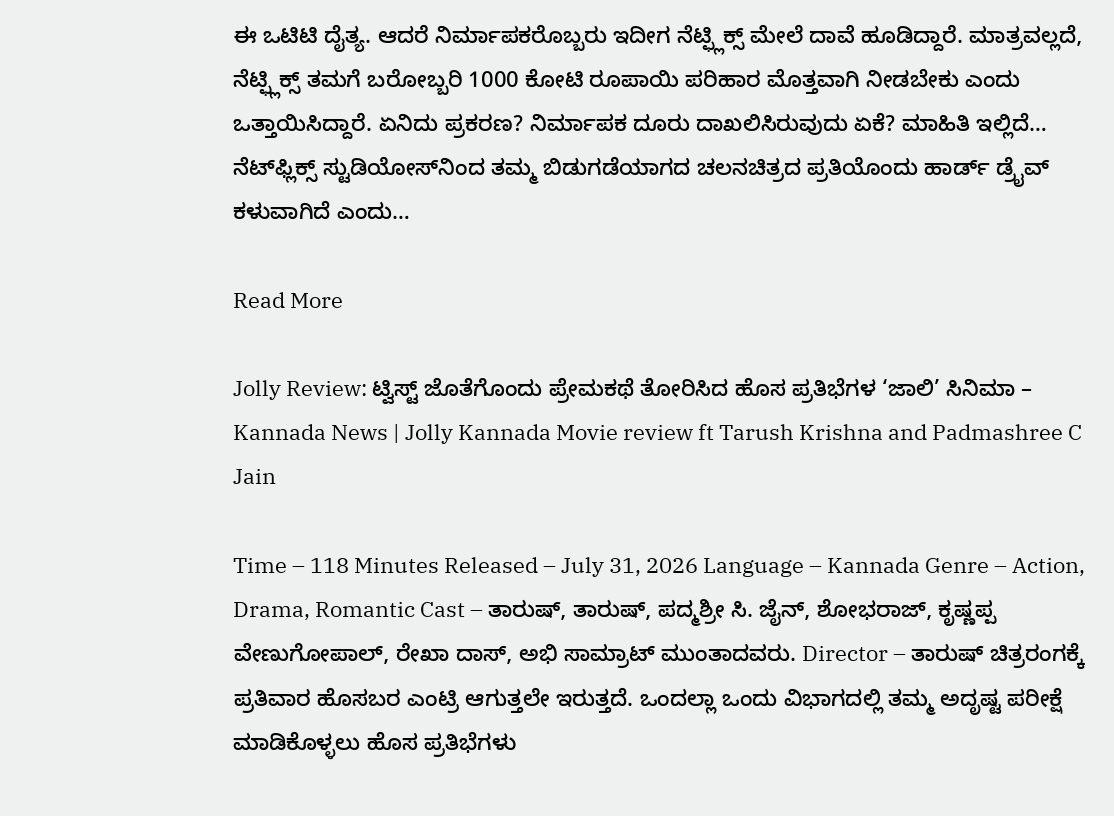ಈ ಒಟಿಟಿ ದೈತ್ಯ. ಆದರೆ ನಿರ್ಮಾಪಕರೊಬ್ಬರು ಇದೀಗ ನೆಟ್ಫ್ಲಿಕ್ಸ್ ಮೇಲೆ ದಾವೆ ಹೂಡಿದ್ದಾರೆ. ಮಾತ್ರವಲ್ಲದೆ, ನೆಟ್ಫ್ಲಿಕ್ಸ್ ತಮಗೆ ಬರೋಬ್ಬರಿ 1000 ಕೋಟಿ ರೂಪಾಯಿ ಪರಿಹಾರ ಮೊತ್ತವಾಗಿ ನೀಡಬೇಕು ಎಂದು ಒತ್ತಾಯಿಸಿದ್ದಾರೆ. ಏನಿದು ಪ್ರಕರಣ? ನಿರ್ಮಾಪಕ ದೂರು ದಾಖಲಿಸಿರುವುದು ಏಕೆ? ಮಾಹಿತಿ ಇಲ್ಲಿದೆ… ನೆಟ್‌ಫ್ಲಿಕ್ಸ್ ಸ್ಟುಡಿಯೋಸ್‌ನಿಂದ ತಮ್ಮ ಬಿಡುಗಡೆಯಾಗದ ಚಲನಚಿತ್ರದ ಪ್ರತಿಯೊಂದು ಹಾರ್ಡ್ ಡ್ರೈವ್ ಕಳುವಾಗಿದೆ ಎಂದು…

Read More

Jolly Review: ಟ್ವಿಸ್ಟ್ ಜೊತೆಗೊಂದು ಪ್ರೇಮಕಥೆ ತೋರಿಸಿದ ಹೊಸ ಪ್ರತಿಭೆಗಳ ‘ಜಾಲಿ’ ಸಿನಿಮಾ – Kannada News | Jolly Kannada Movie review ft Tarush Krishna and Padmashree C Jain

Time – 118 Minutes Released – July 31, 2026 Language – Kannada Genre – Action, Drama, Romantic Cast – ತಾರುಷ್, ತಾರುಷ್, ಪದ್ಮಶ್ರೀ ಸಿ. ಜೈನ್, ಶೋಭರಾಜ್, ಕೃಷ್ಣಪ್ಪ ವೇಣುಗೋಪಾಲ್, ರೇಖಾ ದಾಸ್, ಅಭಿ ಸಾಮ್ರಾಟ್ ಮುಂತಾದವರು. Director – ತಾರುಷ್ ಚಿತ್ರರಂಗಕ್ಕೆ ಪ್ರತಿವಾರ ಹೊಸಬರ ಎಂಟ್ರಿ ಆಗುತ್ತಲೇ ಇರುತ್ತದೆ. ಒಂದಲ್ಲಾ ಒಂದು ವಿಭಾಗದಲ್ಲಿ ತಮ್ಮ ಅದೃಷ್ಟ ಪರೀಕ್ಷೆ ಮಾಡಿಕೊಳ್ಳಲು ಹೊಸ ಪ್ರತಿಭೆಗಳು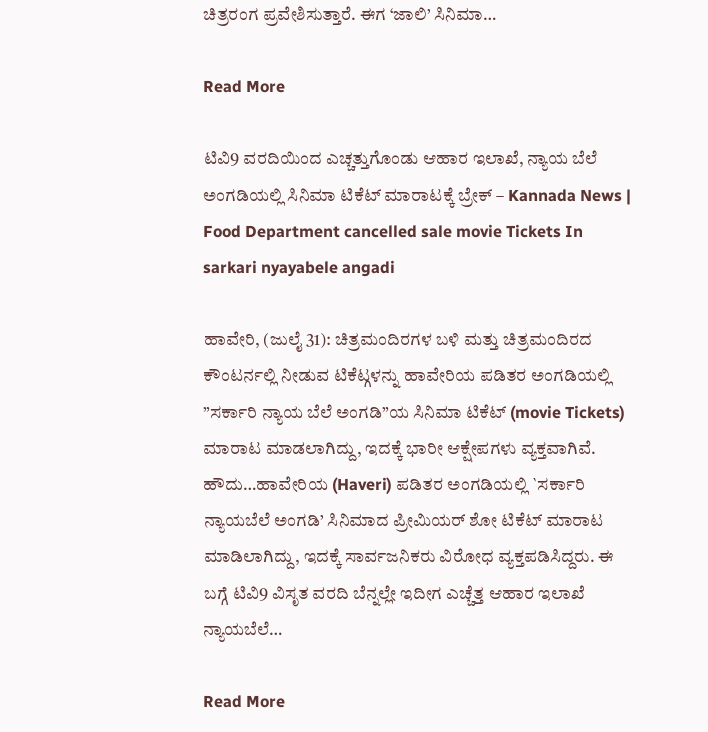ಚಿತ್ರರಂಗ ಪ್ರವೇಶಿಸುತ್ತಾರೆ. ಈಗ ‘ಜಾಲಿ’ ಸಿನಿಮಾ…

Read More

ಟಿವಿ9 ವರದಿಯಿಂದ ಎಚ್ಚತ್ತುಗೊಂಡು ಆಹಾರ ಇಲಾಖೆ, ನ್ಯಾಯ ಬೆಲೆ ಅಂಗಡಿಯಲ್ಲಿ ಸಿನಿಮಾ ಟಿಕೆಟ್ ಮಾರಾಟಕ್ಕೆ ಬ್ರೇಕ್ – Kannada News | Food Department cancelled sale movie Tickets In sarkari nyayabele angadi

ಹಾವೇರಿ, (ಜುಲೈ 31): ಚಿತ್ರಮಂದಿರಗಳ ಬಳಿ ಮತ್ತು ಚಿತ್ರಮಂದಿರದ ಕೌಂಟರ್ನಲ್ಲಿ ನೀಡುವ ಟಿಕೆಟ್ಗಳನ್ನು ಹಾವೇರಿಯ ಪಡಿತರ ಅಂಗಡಿಯಲ್ಲಿ ”ಸರ್ಕಾರಿ ನ್ಯಾಯ ಬೆಲೆ ಅಂಗಡಿ”ಯ ಸಿನಿಮಾ ಟಿಕೆಟ್ (movie Tickets) ಮಾರಾಟ ಮಾಡಲಾಗಿದ್ದು, ಇದಕ್ಕೆ ಭಾರೀ ಆಕ್ಷೇಪಗಳು ವ್ಯಕ್ತವಾಗಿವೆ. ಹೌದು…ಹಾವೇರಿಯ (Haveri) ಪಡಿತರ ಅಂಗಡಿಯಲ್ಲಿ `ಸರ್ಕಾರಿ ನ್ಯಾಯಬೆಲೆ ಅಂಗಡಿ’ ಸಿನಿಮಾದ ಪ್ರೀಮಿಯರ್ ಶೋ ಟಿಕೆಟ್ ಮಾರಾಟ ಮಾಡಿಲಾಗಿದ್ದು, ಇದಕ್ಕೆ ಸಾರ್ವಜನಿಕರು ವಿರೋಧ ವ್ಯಕ್ತಪಡಿಸಿದ್ದರು. ಈ ಬಗ್ಗೆ ಟಿವಿ9 ವಿಸೃತ ವರದಿ ಬೆನ್ನಲ್ಲೇ ಇದೀಗ ಎಚ್ಚೆತ್ತ ಆಹಾರ ಇಲಾಖೆ ನ್ಯಾಯಬೆಲೆ…

Read More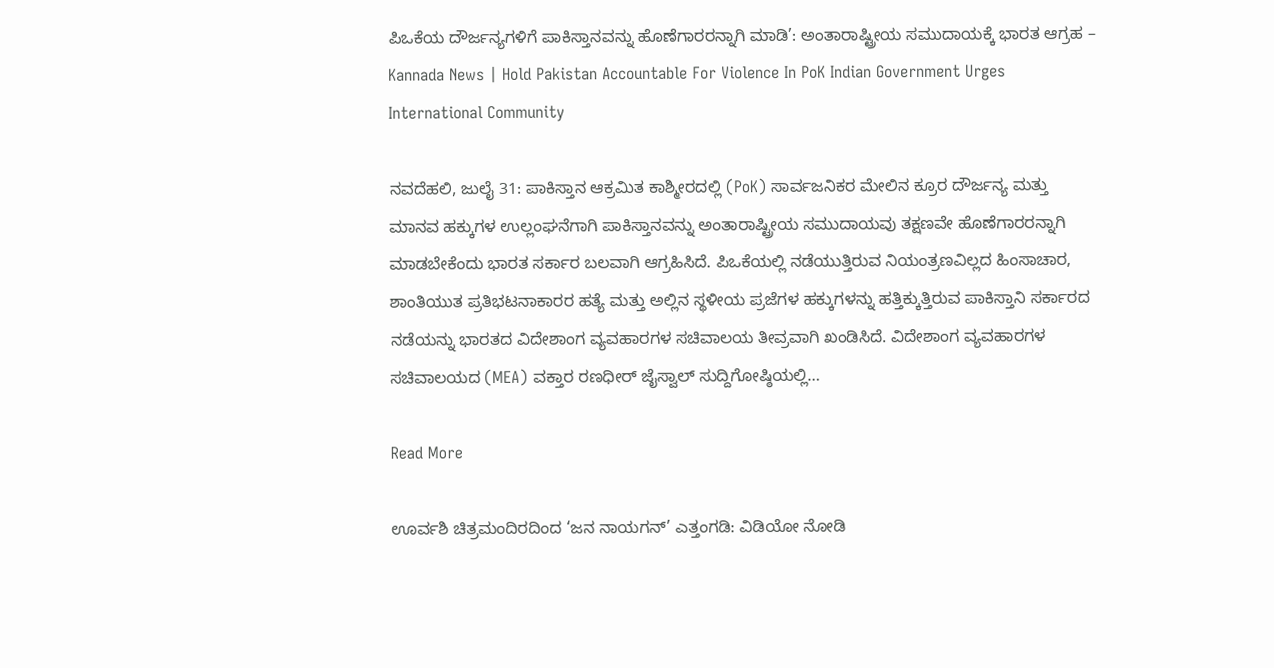ಪಿಒಕೆಯ ದೌರ್ಜನ್ಯಗಳಿಗೆ ಪಾಕಿಸ್ತಾನವನ್ನು ಹೊಣೆಗಾರರನ್ನಾಗಿ ಮಾಡಿ’: ಅಂತಾರಾಷ್ಟ್ರೀಯ ಸಮುದಾಯಕ್ಕೆ ಭಾರತ ಆಗ್ರಹ – Kannada News | Hold Pakistan Accountable For Violence In PoK Indian Government Urges International Community

ನವದೆಹಲಿ, ಜುಲೈ 31: ಪಾಕಿಸ್ತಾನ ಆಕ್ರಮಿತ ಕಾಶ್ಮೀರದಲ್ಲಿ (PoK) ಸಾರ್ವಜನಿಕರ ಮೇಲಿನ ಕ್ರೂರ ದೌರ್ಜನ್ಯ ಮತ್ತು ಮಾನವ ಹಕ್ಕುಗಳ ಉಲ್ಲಂಘನೆಗಾಗಿ ಪಾಕಿಸ್ತಾನವನ್ನು ಅಂತಾರಾಷ್ಟ್ರೀಯ ಸಮುದಾಯವು ತಕ್ಷಣವೇ ಹೊಣೆಗಾರರನ್ನಾಗಿ ಮಾಡಬೇಕೆಂದು ಭಾರತ ಸರ್ಕಾರ ಬಲವಾಗಿ ಆಗ್ರಹಿಸಿದೆ. ಪಿಒಕೆಯಲ್ಲಿ ನಡೆಯುತ್ತಿರುವ ನಿಯಂತ್ರಣವಿಲ್ಲದ ಹಿಂಸಾಚಾರ, ಶಾಂತಿಯುತ ಪ್ರತಿಭಟನಾಕಾರರ ಹತ್ಯೆ ಮತ್ತು ಅಲ್ಲಿನ ಸ್ಥಳೀಯ ಪ್ರಜೆಗಳ ಹಕ್ಕುಗಳನ್ನು ಹತ್ತಿಕ್ಕುತ್ತಿರುವ ಪಾಕಿಸ್ತಾನಿ ಸರ್ಕಾರದ ನಡೆಯನ್ನು ಭಾರತದ ವಿದೇಶಾಂಗ ವ್ಯವಹಾರಗಳ ಸಚಿವಾಲಯ ತೀವ್ರವಾಗಿ ಖಂಡಿಸಿದೆ. ವಿದೇಶಾಂಗ ವ್ಯವಹಾರಗಳ ಸಚಿವಾಲಯದ (MEA) ವಕ್ತಾರ ರಣಧೀರ್ ಜೈಸ್ವಾಲ್ ಸುದ್ದಿಗೋಷ್ಠಿಯಲ್ಲಿ…

Read More

ಊರ್ವಶಿ ಚಿತ್ರಮಂದಿರದಿಂದ ‘ಜನ ನಾಯಗನ್’ ಎತ್ತಂಗಡಿ: ವಿಡಿಯೋ ನೋಡಿ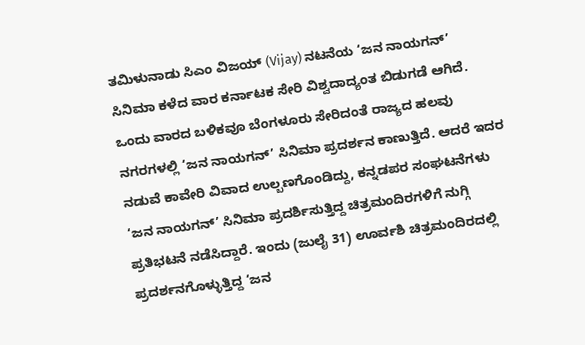ತಮಿಳುನಾಡು ಸಿಎಂ ವಿಜಯ್ (Vijay) ನಟನೆಯ ‘ಜನ ನಾಯಗನ್’ ಸಿನಿಮಾ ಕಳೆದ ವಾರ ಕರ್ನಾಟಕ ಸೇರಿ ವಿಶ್ವದಾದ್ಯಂತ ಬಿಡುಗಡೆ ಆಗಿದೆ. ಒಂದು ವಾರದ ಬಳಿಕವೂ ಬೆಂಗಳೂರು ಸೇರಿದಂತೆ ರಾಜ್ಯದ ಹಲವು ನಗರಗಳಲ್ಲಿ ‘ಜನ ನಾಯಗನ್’ ಸಿನಿಮಾ ಪ್ರದರ್ಶನ ಕಾಣುತ್ತಿದೆ. ಆದರೆ ಇದರ ನಡುವೆ ಕಾವೇರಿ ವಿವಾದ ಉಲ್ಬಣಗೊಂಡಿದ್ದು, ಕನ್ನಡಪರ ಸಂಘಟನೆಗಳು ‘ಜನ ನಾಯಗನ್’ ಸಿನಿಮಾ ಪ್ರದರ್ಶಿಸುತ್ತಿದ್ದ ಚಿತ್ರಮಂದಿರಗಳಿಗೆ ನುಗ್ಗಿ ಪ್ರತಿಭಟನೆ ನಡೆಸಿದ್ದಾರೆ. ಇಂದು (ಜುಲೈ 31) ಊರ್ವಶಿ ಚಿತ್ರಮಂದಿರದಲ್ಲಿ ಪ್ರದರ್ಶನಗೊಳ್ಳುತ್ತಿದ್ದ ‘ಜನ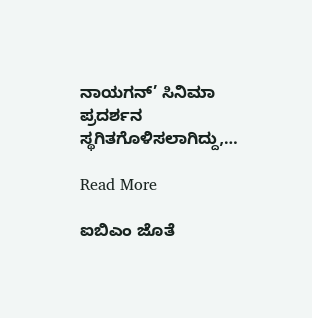ನಾಯಗನ್’ ಸಿನಿಮಾ ಪ್ರದರ್ಶನ ಸ್ಥಗಿತಗೊಳಿಸಲಾಗಿದ್ದು,…

Read More

ಐಬಿಎಂ ಜೊತೆ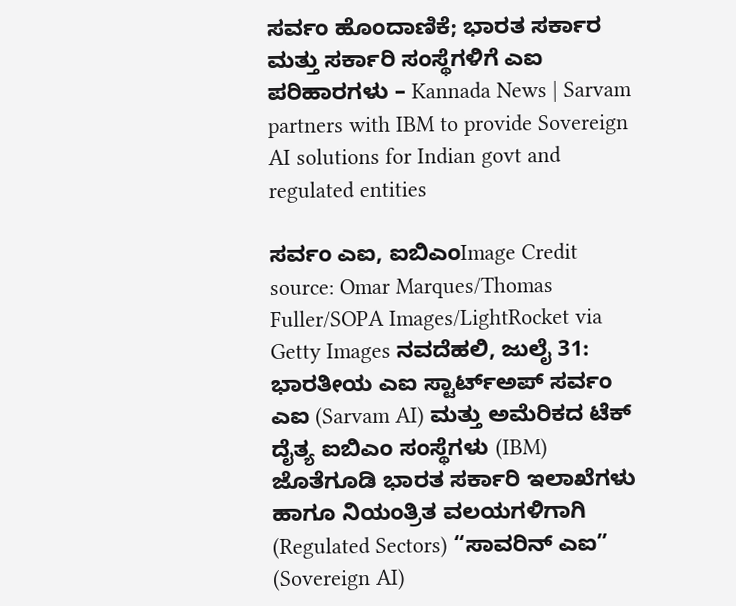ಸರ್ವಂ ಹೊಂದಾಣಿಕೆ; ಭಾರತ ಸರ್ಕಾರ ಮತ್ತು ಸರ್ಕಾರಿ ಸಂಸ್ಥೆಗಳಿಗೆ ಎಐ ಪರಿಹಾರಗಳು – Kannada News | Sarvam partners with IBM to provide Sovereign AI solutions for Indian govt and regulated entities

ಸರ್ವಂ ಎಐ, ಐಬಿಎಂImage Credit source: Omar Marques/Thomas Fuller/SOPA Images/LightRocket via Getty Images ನವದೆಹಲಿ, ಜುಲೈ 31: ಭಾರತೀಯ ಎಐ ಸ್ಟಾರ್ಟ್‌ಅಪ್ ಸರ್ವಂ ಎಐ (Sarvam AI) ಮತ್ತು ಅಮೆರಿಕದ ಟೆಕ್ ದೈತ್ಯ ಐಬಿಎಂ ಸಂಸ್ಥೆಗಳು (IBM) ಜೊತೆಗೂಡಿ ಭಾರತ ಸರ್ಕಾರಿ ಇಲಾಖೆಗಳು ಹಾಗೂ ನಿಯಂತ್ರಿತ ವಲಯಗಳಿಗಾಗಿ (Regulated Sectors) “ಸಾವರಿನ್ ಎಐ” (Sovereign AI)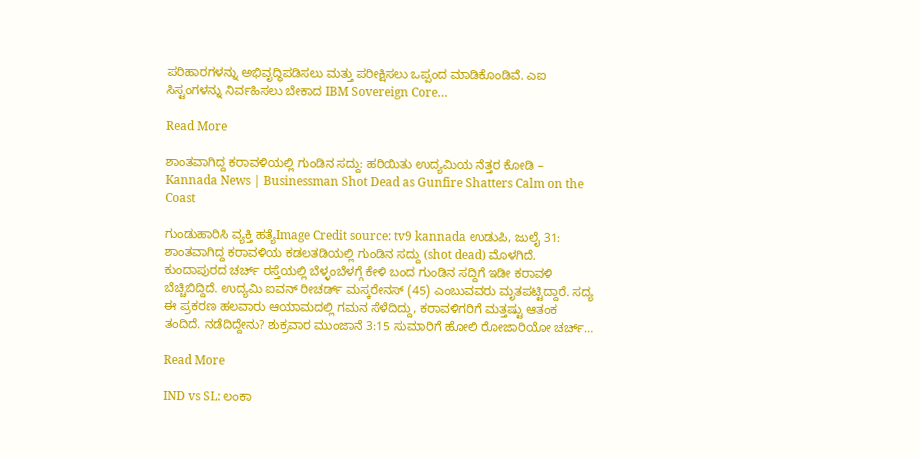ಪರಿಹಾರಗಳನ್ನು ಅಭಿವೃದ್ಧಿಪಡಿಸಲು ಮತ್ತು ಪರೀಕ್ಷಿಸಲು ಒಪ್ಪಂದ ಮಾಡಿಕೊಂಡಿವೆ. ಎಐ ಸಿಸ್ಟಂಗಳನ್ನು ನಿರ್ವಹಿಸಲು ಬೇಕಾದ IBM Sovereign Core…

Read More

ಶಾಂತವಾಗಿದ್ದ ಕರಾವಳಿಯಲ್ಲಿ ಗುಂಡಿನ ಸದ್ದು: ಹರಿಯಿತು ಉದ್ಯಮಿಯ ನೆತ್ತರ ಕೋಡಿ – Kannada News | Businessman Shot Dead as Gunfire Shatters Calm on the Coast

ಗುಂಡುಹಾರಿಸಿ ವ್ಯಕ್ತಿ ಹತ್ಯೆImage Credit source: tv9 kannada ಉಡುಪಿ, ಜುಲೈ 31: ಶಾಂತವಾಗಿದ್ದ ಕರಾವಳಿಯ ಕಡಲತಡಿಯಲ್ಲಿ ಗುಂಡಿನ ಸದ್ದು (shot dead) ಮೊಳಗಿದೆ. ಕುಂದಾಪುರದ ಚರ್ಚ್ ರಸ್ತೆಯಲ್ಲಿ ಬೆಳ್ಳಂಬೆಳಗ್ಗೆ ಕೇಳಿ ಬಂದ ಗುಂಡಿನ ಸದ್ದಿಗೆ ಇಡೀ ಕರಾವಳಿ ಬೆಚ್ಚಿಬಿದ್ದಿದೆ. ಉದ್ಯಮಿ ಐವನ್ ರೀಚರ್ಡ್ ಮಸ್ಕರೇನಸ್ (45) ಎಂಬುವವರು ಮೃತಪಟ್ಟಿದ್ದಾರೆ. ಸದ್ಯ ಈ ಪ್ರಕರಣ ಹಲವಾರು ಆಯಾಮದಲ್ಲಿ ಗಮನ ಸೆಳೆದಿದ್ದು, ಕರಾವಳಿಗರಿಗೆ ಮತ್ತಷ್ಟು ಆತಂಕ ತಂದಿದೆ. ನಡೆದಿದ್ದೇನು? ಶುಕ್ರವಾರ ಮುಂಜಾನೆ 3:15 ಸುಮಾರಿಗೆ ಹೋಲಿ ರೋಜಾರಿಯೋ ಚರ್ಚ್…

Read More

IND vs SL: ಲಂಕಾ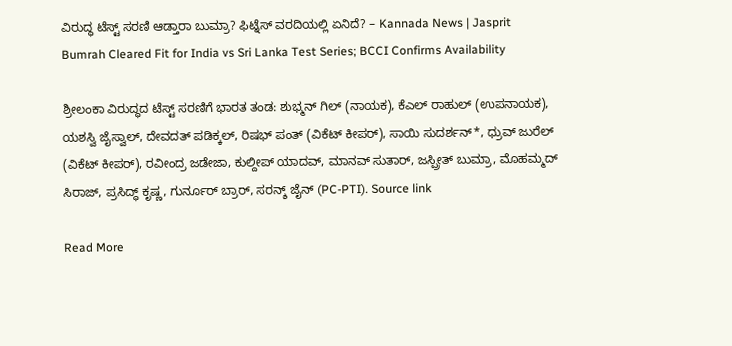ವಿರುದ್ಧ ಟೆಸ್ಟ್ ಸರಣಿ ಆಡ್ತಾರಾ ಬುಮ್ರಾ? ಫಿಟ್ನೆಸ್ ವರದಿಯಲ್ಲಿ ಏನಿದೆ? – Kannada News | Jasprit Bumrah Cleared Fit for India vs Sri Lanka Test Series; BCCI Confirms Availability

ಶ್ರೀಲಂಕಾ ವಿರುದ್ಧದ ಟೆಸ್ಟ್ ಸರಣಿಗೆ ಭಾರತ ತಂಡ: ಶುಭ್ಮನ್ ಗಿಲ್ (ನಾಯಕ), ಕೆಎಲ್ ರಾಹುಲ್ (ಉಪನಾಯಕ), ಯಶಸ್ವಿ ಜೈಸ್ವಾಲ್, ದೇವದತ್ ಪಡಿಕ್ಕಲ್, ರಿಷಭ್ ಪಂತ್ (ವಿಕೆಟ್ ಕೀಪರ್), ಸಾಯಿ ಸುದರ್ಶನ್*, ಧ್ರುವ್ ಜುರೆಲ್ (ವಿಕೆಟ್ ಕೀಪರ್), ರವೀಂದ್ರ ಜಡೇಜಾ, ಕುಲ್ದೀಪ್ ಯಾದವ್, ಮಾನವ್ ಸುತಾರ್, ಜಸ್ಪ್ರೀತ್ ಬುಮ್ರಾ, ಮೊಹಮ್ಮದ್ ಸಿರಾಜ್, ಪ್ರಸಿದ್ಧ್ ಕೃಷ್ಣ, ಗುರ್ನೂರ್ ಬ್ರಾರ್, ಸರನ್ಶ್ ಜೈನ್ (PC-PTI). Source link

Read More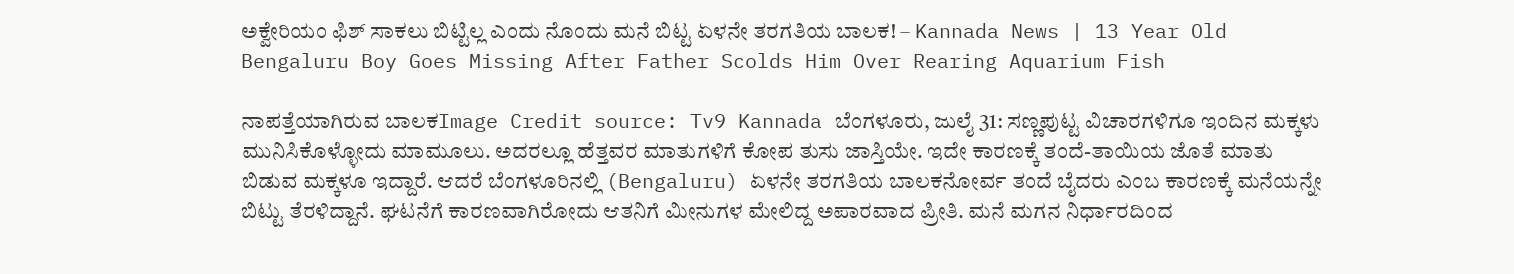ಅಕ್ವೇರಿಯಂ ಫಿಶ್ ಸಾಕಲು ಬಿಟ್ಟಿಲ್ಲ ಎಂದು ನೊಂದು ಮನೆ ಬಿಟ್ಟ ಏಳನೇ ತರಗತಿಯ ಬಾಲಕ! – Kannada News | 13 Year Old Bengaluru Boy Goes Missing After Father Scolds Him Over Rearing Aquarium Fish

ನಾಪತ್ತೆಯಾಗಿರುವ ಬಾಲಕImage Credit source: Tv9 Kannada ಬೆಂಗಳೂರು, ಜುಲೈ 31: ಸಣ್ಣಪುಟ್ಟ ವಿಚಾರಗಳಿಗೂ ಇಂದಿನ ಮಕ್ಕಳು ಮುನಿಸಿಕೊಳ್ಳೋದು ಮಾಮೂಲು. ಅದರಲ್ಲೂ ಹೆತ್ತವರ ಮಾತುಗಳಿಗೆ ಕೋಪ ತುಸು ಜಾಸ್ತಿಯೇ. ಇದೇ ಕಾರಣಕ್ಕೆ ತಂದೆ-ತಾಯಿಯ ಜೊತೆ ಮಾತು ಬಿಡುವ ಮಕ್ಕಳೂ ಇದ್ದಾರೆ. ಆದರೆ ಬೆಂಗಳೂರಿನಲ್ಲಿ (Bengaluru) ಏಳನೇ ತರಗತಿಯ ಬಾಲಕನೋರ್ವ ತಂದೆ ಬೈದರು ಎಂಬ ಕಾರಣಕ್ಕೆ ಮನೆಯನ್ನೇ ಬಿಟ್ಟು ತೆರಳಿದ್ದಾನೆ. ಘಟನೆಗೆ ಕಾರಣವಾಗಿರೋದು ಆತನಿಗೆ ಮೀನುಗಳ ಮೇಲಿದ್ದ ಅಪಾರವಾದ ಪ್ರೀತಿ. ಮನೆ ಮಗನ ನಿರ್ಧಾರದಿಂದ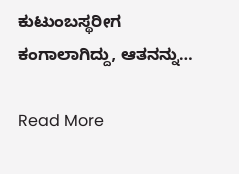ಕುಟುಂಬಸ್ಥರೀಗ ಕಂಗಾಲಾಗಿದ್ದು, ಆತನನ್ನು…

Read More